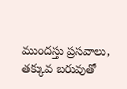ముందస్తు ప్రసవాలు, తక్కువ బరువుతో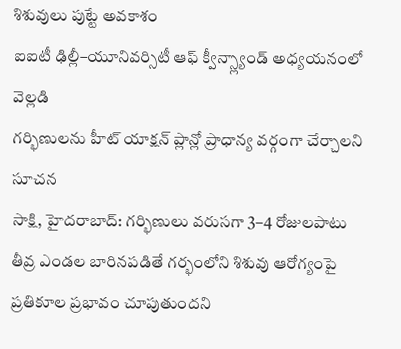శిశువులు పుట్టే అవకాశం
ఐఐటీ ఢిల్లీ–యూనివర్సిటీ ఆఫ్ క్వీన్స్ల్యాండ్ అధ్యయనంలో వెల్లడి
గర్భిణులను హీట్ యాక్షన్ ప్లాన్లో ప్రాధాన్య వర్గంగా చేర్చాలని సూచన
సాక్షి, హైదరాబాద్: గర్భిణులు వరుసగా 3–4 రోజులపాటు తీవ్ర ఎండల బారినపడితే గర్భంలోని శిశువు ఆరోగ్యంపై ప్రతికూల ప్రభావం చూపుతుందని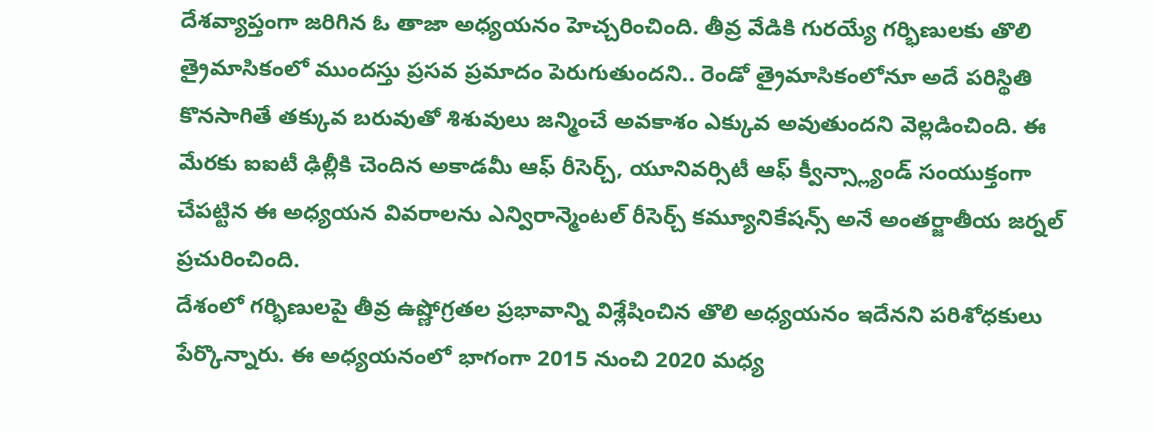దేశవ్యాప్తంగా జరిగిన ఓ తాజా అధ్యయనం హెచ్చరించింది. తీవ్ర వేడికి గురయ్యే గర్భిణులకు తొలి త్రైమాసికంలో ముందస్తు ప్రసవ ప్రమాదం పెరుగుతుందని.. రెండో త్రైమాసికంలోనూ అదే పరిస్థితి కొనసాగితే తక్కువ బరువుతో శిశువులు జన్మించే అవకాశం ఎక్కువ అవుతుందని వెల్లడించింది. ఈ మేరకు ఐఐటీ ఢిల్లీకి చెందిన అకాడమీ ఆఫ్ రీసెర్చ్, యూనివర్సిటీ ఆఫ్ క్వీన్స్ల్యాండ్ సంయుక్తంగా చేపట్టిన ఈ అధ్యయన వివరాలను ఎన్విరాన్మెంటల్ రీసెర్చ్ కమ్యూనికేషన్స్ అనే అంతర్జాతీయ జర్నల్ ప్రచురించింది.
దేశంలో గర్భిణులపై తీవ్ర ఉష్ణోగ్రతల ప్రభావాన్ని విశ్లేషించిన తొలి అధ్యయనం ఇదేనని పరిశోధకులు పేర్కొన్నారు. ఈ అధ్యయనంలో భాగంగా 2015 నుంచి 2020 మధ్య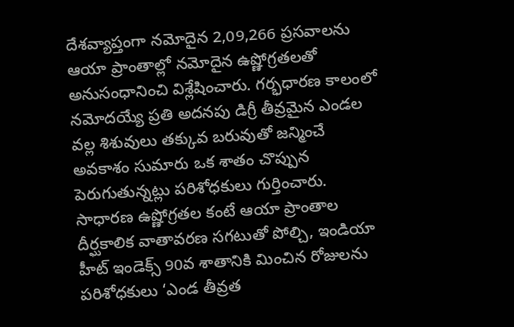దేశవ్యాప్తంగా నమోదైన 2,09,266 ప్రసవాలను ఆయా ప్రాంతాల్లో నమోదైన ఉష్ణోగ్రతలతో అనుసంధానించి విశ్లేషించారు. గర్భధారణ కాలంలో నమోదయ్యే ప్రతి అదనపు డిగ్రీ తీవ్రమైన ఎండల వల్ల శిశువులు తక్కువ బరువుతో జన్మించే అవకాశం సుమారు ఒక శాతం చొప్పున పెరుగుతున్నట్లు పరిశోధకులు గుర్తించారు. సాధారణ ఉష్ణోగ్రతల కంటే ఆయా ప్రాంతాల దీర్ఘకాలిక వాతావరణ సగటుతో పోల్చి, ఇండియా హీట్ ఇండెక్స్ 90వ శాతానికి మించిన రోజులను పరిశోధకులు ‘ఎండ తీవ్రత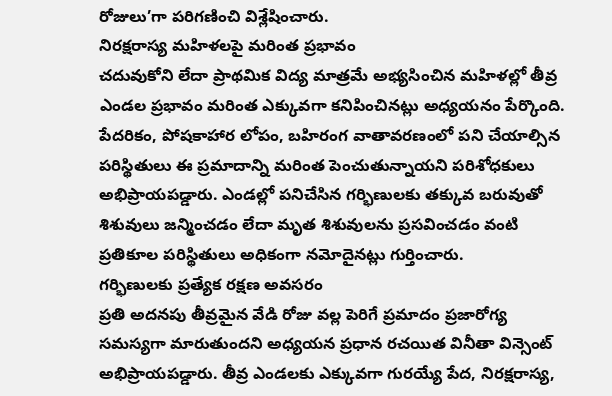రోజులు’గా పరిగణించి విశ్లేషించారు.
నిరక్షరాస్య మహిళలపై మరింత ప్రభావం
చదువుకోని లేదా ప్రాథమిక విద్య మాత్రమే అభ్యసించిన మహిళల్లో తీవ్ర ఎండల ప్రభావం మరింత ఎక్కువగా కనిపించినట్లు అధ్యయనం పేర్కొంది. పేదరికం, పోషకాహార లోపం, బహిరంగ వాతావరణంలో పని చేయాల్సిన పరిస్థితులు ఈ ప్రమాదాన్ని మరింత పెంచుతున్నాయని పరిశోధకులు అభిప్రాయపడ్డారు. ఎండల్లో పనిచేసిన గర్భిణులకు తక్కువ బరువుతో శిశువులు జన్మించడం లేదా మృత శిశువులను ప్రసవించడం వంటి ప్రతికూల పరిస్థితులు అధికంగా నమోదైనట్లు గుర్తించారు.
గర్భిణులకు ప్రత్యేక రక్షణ అవసరం
ప్రతి అదనపు తీవ్రమైన వేడి రోజు వల్ల పెరిగే ప్రమాదం ప్రజారోగ్య సమస్యగా మారుతుందని అధ్యయన ప్రధాన రచయిత వినీతా విన్సెంట్ అభిప్రాయపడ్డారు. తీవ్ర ఎండలకు ఎక్కువగా గురయ్యే పేద, నిరక్షరాస్య,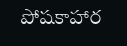పోషకాహార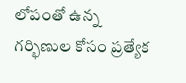లోపంతో ఉన్న గర్భిణుల కోసం ప్రత్యేక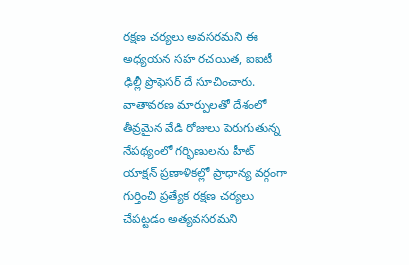రక్షణ చర్యలు అవసరమని ఈ అధ్యయన సహ రచయిత, ఐఐటీ ఢిల్లీ ప్రొఫెసర్ దే సూచించారు. వాతావరణ మార్పులతో దేశంలో తీవ్రమైన వేడి రోజులు పెరుగుతున్న నేపథ్యంలో గర్భిణులను హీట్ యాక్షన్ ప్రణాళికల్లో ప్రాధాన్య వర్గంగా గుర్తించి ప్రత్యేక రక్షణ చర్యలు చేపట్టడం అత్యవసరమని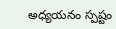అధ్యయనం స్పష్టం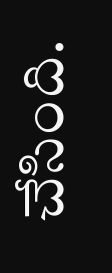చేసింది.